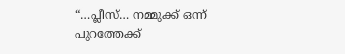“…പ്ലീസ്… നമ്മുക്ക് ഒന്ന് പുറത്തേക്ക്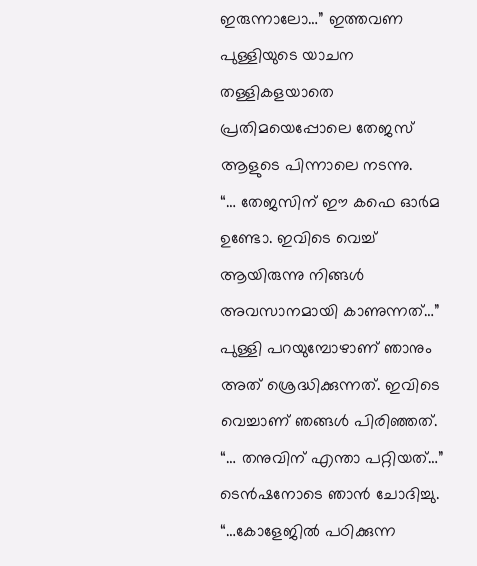ഇരുന്നാലോ…” ഇത്തവണ പുള്ളിയുടെ യാചന തള്ളികളയാതെ പ്രതിമയെപ്പോലെ തേജസ് ആളുടെ പിന്നാലെ നടന്നു.
“… തേജസിന് ഈ കഫെ ഓർമ ഉണ്ടോ. ഇവിടെ വെച്ച് ആയിരുന്നു നിങ്ങൾ അവസാനമായി കാണുന്നത്…” പുള്ളി പറയുമ്പോഴാണ് ഞാനും അത് ശ്രെദ്ധിക്കുന്നത്. ഇവിടെ വെച്ചാണ് ഞങ്ങൾ പിരിഞ്ഞത്.
“… തനുവിന് എന്താ പറ്റിയത്…” ടെൻഷനോടെ ഞാൻ ചോദിച്ചു.
“…കോളേജിൽ പഠിക്കുന്ന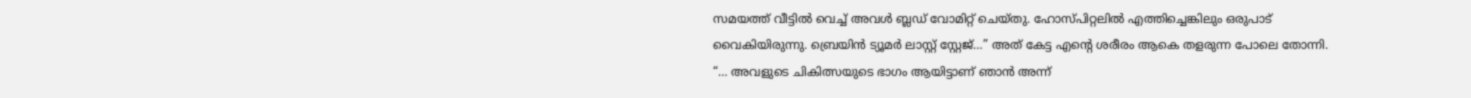സമയത്ത് വീട്ടിൽ വെച്ച് അവൾ ബ്ലഡ് വോമിറ്റ് ചെയ്തു. ഹോസ്പിറ്റലിൽ എത്തിച്ചെങ്കിലും ഒരുപാട് വൈകിയിരുന്നു. ബ്രെയിൻ ട്യൂമർ ലാസ്റ്റ് സ്റ്റേജ്…” അത് കേട്ട എന്റെ ശരീരം ആകെ തളരുന്ന പോലെ തോന്നി.
“… അവളുടെ ചികിത്സയുടെ ഭാഗം ആയിട്ടാണ് ഞാൻ അന്ന്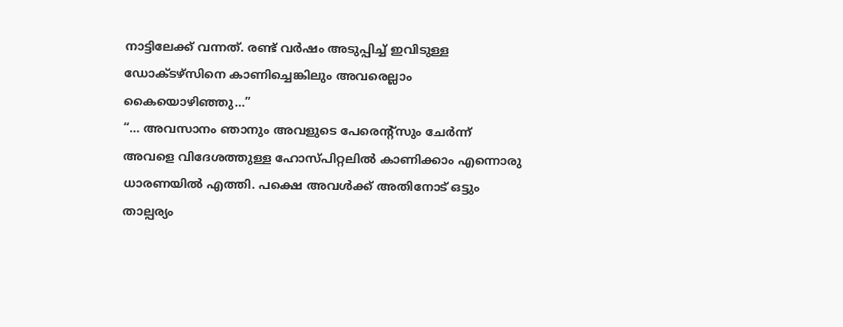നാട്ടിലേക്ക് വന്നത്. രണ്ട് വർഷം അടുപ്പിച്ച് ഇവിടുള്ള ഡോക്ടഴ്സിനെ കാണിച്ചെങ്കിലും അവരെല്ലാം കൈയൊഴിഞ്ഞു…”
“… അവസാനം ഞാനും അവളുടെ പേരെന്റ്സും ചേർന്ന് അവളെ വിദേശത്തുള്ള ഹോസ്പിറ്റലിൽ കാണിക്കാം എന്നൊരു ധാരണയിൽ എത്തി. പക്ഷെ അവൾക്ക് അതിനോട് ഒട്ടും താല്പര്യം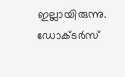ഇല്ലായിരുന്നു. ഡോക്ടർസ്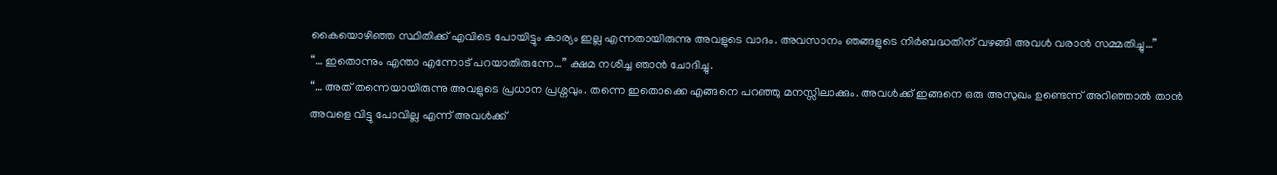കൈയൊഴിഞ്ഞ സ്ഥിതിക്ക് എവിടെ പോയിട്ടും കാര്യം ഇല്ല എന്നതായിരുന്നു അവളുടെ വാദം. അവസാനം ഞങ്ങളുടെ നിർബദ്ധതിന് വഴങ്ങി അവൾ വരാൻ സമ്മതിച്ചു…”
“… ഇതൊന്നും എന്താ എന്നോട് പറയാതിരുന്നേ…” ക്ഷമ നശിച്ച ഞാൻ ചോദിച്ചു.
“… അത് തന്നെയായിരുന്നു അവളുടെ പ്രധാന പ്രശ്നവും. തന്നെ ഇതൊക്കെ എങ്ങനെ പറഞ്ഞു മനസ്സിലാക്കും. അവൾക്ക് ഇങ്ങനെ ഒരു അസുഖം ഉണ്ടെന്ന് അറിഞ്ഞാൽ താൻ അവളെ വിട്ടു പോവില്ല എന്ന് അവൾക്ക്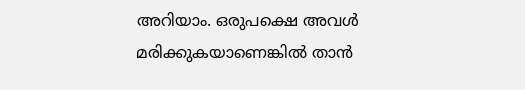അറിയാം. ഒരുപക്ഷെ അവൾ മരിക്കുകയാണെങ്കിൽ താൻ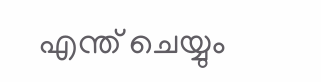എന്ത് ചെയ്യും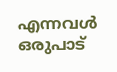എന്നവൾ ഒരുപാട്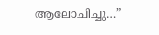ആലോചിച്ചു…”